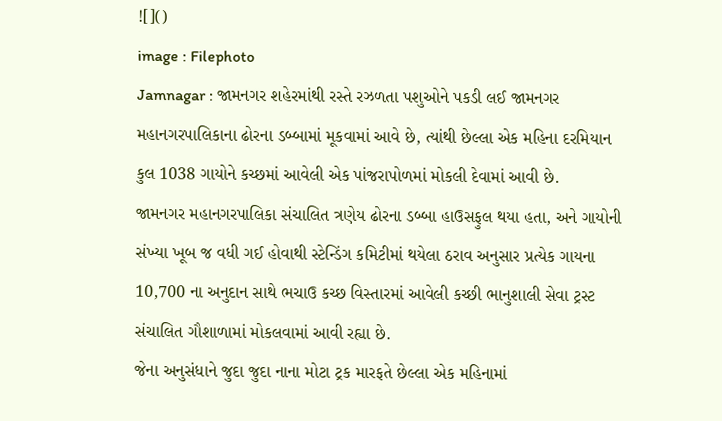![]()
image : Filephoto
Jamnagar : જામનગર શહેરમાંથી રસ્તે રઝળતા પશુઓને પકડી લઈ જામનગર મહાનગરપાલિકાના ઢોરના ડબ્બામાં મૂકવામાં આવે છે, ત્યાંથી છેલ્લા એક મહિના દરમિયાન કુલ 1038 ગાયોને કચ્છમાં આવેલી એક પાંજરાપોળમાં મોકલી દેવામાં આવી છે.
જામનગર મહાનગરપાલિકા સંચાલિત ત્રણેય ઢોરના ડબ્બા હાઉસફુલ થયા હતા, અને ગાયોની સંખ્યા ખૂબ જ વધી ગઈ હોવાથી સ્ટેન્ડિંગ કમિટીમાં થયેલા ઠરાવ અનુસાર પ્રત્યેક ગાયના 10,700 ના અનુદાન સાથે ભચાઉ કચ્છ વિસ્તારમાં આવેલી કચ્છી ભાનુશાલી સેવા ટ્રસ્ટ સંચાલિત ગૌશાળામાં મોકલવામાં આવી રહ્યા છે.
જેના અનુસંધાને જુદા જુદા નાના મોટા ટ્રક મારફતે છેલ્લા એક મહિનામાં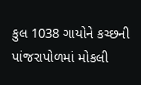કુલ 1038 ગાયોને કચ્છની પાંજરાપોળમાં મોકલી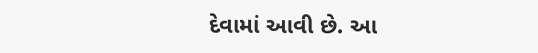દેવામાં આવી છે. આ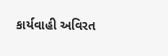કાર્યવાહી અવિરત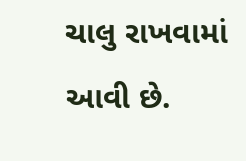ચાલુ રાખવામાં આવી છે.